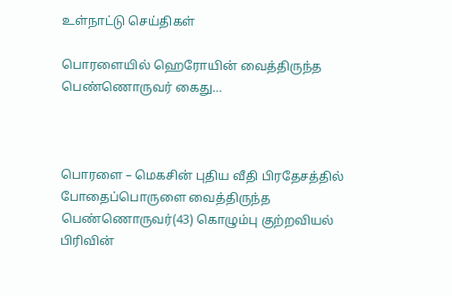உள்நாட்டு செய்திகள்

பொரளையில் ஹெரோயின் வைத்திருந்த பெண்ணொருவர் கைது…



பொரளை – மெகசின் புதிய வீதி பிரதேசத்தில் போதைப்பொருளை வைத்திருந்த பெண்ணொருவர்(43) கொழும்பு குற்றவியல் பிரிவின்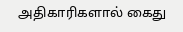அதிகாரிகளால் கைது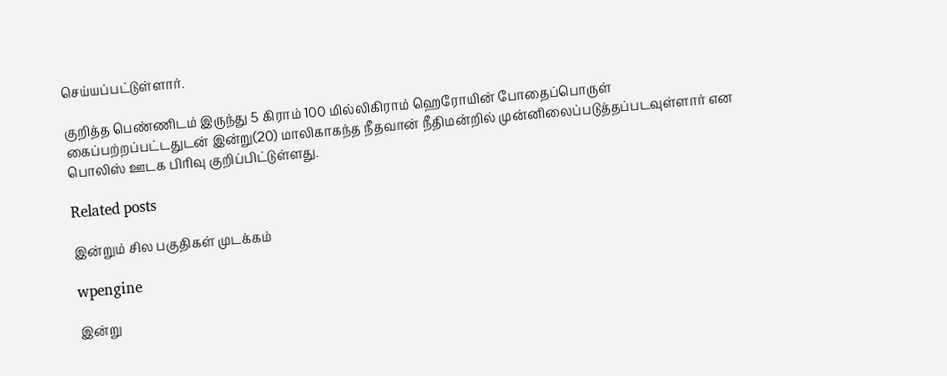செய்யப்பட்டுள்ளார்.

குறித்த பெண்ணிடம் இருந்து 5 கிராம் 100 மில்லிகிராம் ஹெரோயின் போதைப்பொருள் கைப்பற்றப்பட்டதுடன் இன்று(20) மாலிகாகந்த நீதவான் நீதிமன்றில் முன்னிலைப்படுத்தப்படவுள்ளார் என பொலிஸ் ஊடக பிரிவு குறிப்பிட்டுள்ளது.

Related posts

இன்றும் சில பகுதிகள் முடக்கம்

wpengine

இன்று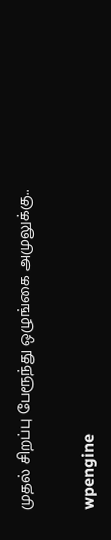முதல் சிறப்பு பேரூந்து ஒழுங்கை அமுலுக்கு..

wpengine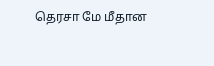தெரசா மே மீதான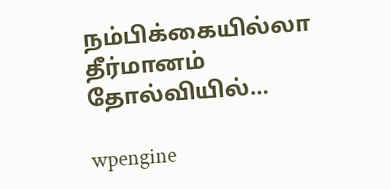நம்பிக்கையில்லா தீர்மானம் தோல்வியில்…

wpengine